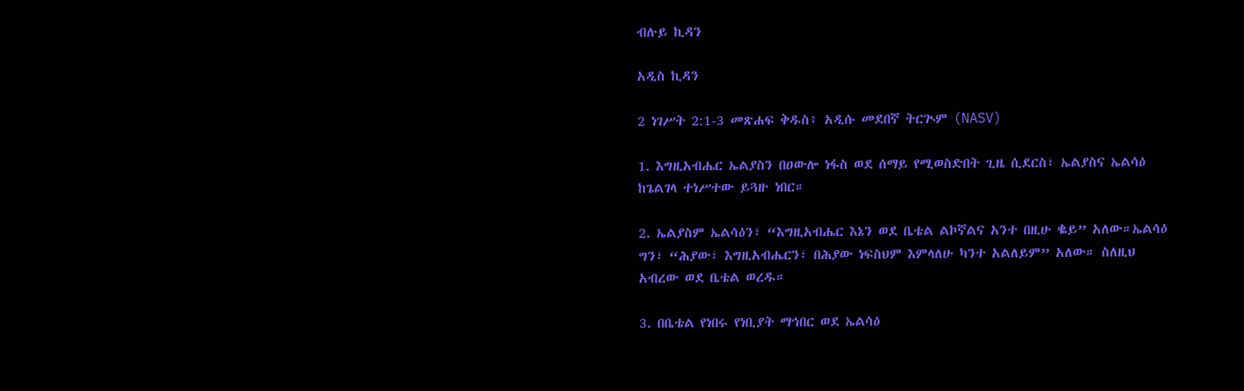ብሉይ ኪዳን

አዲስ ኪዳን

2 ነገሥት 2:1-3 መጽሐፍ ቅዱስ፥ አዲሱ መደበኛ ትርጒም (NASV)

1. እግዚአብሔር ኤልያስን በዐውሎ ነፋስ ወደ ሰማይ የሚወስድበት ጊዜ ሲደርስ፣ ኤልያስና ኤልሳዕ ከጌልገላ ተነሥተው ይጓዙ ነበር።

2. ኤልያስም ኤልሳዕን፣ “እግዚአብሔር እኔን ወደ ቤቴል ልኮኛልና አንተ በዚሁ ቈይ” አለው።ኤልሳዕ ግን፣ “ሕያው፣ እግዚአብሔርን፣ በሕያው ነፍስህም እምላለሁ ካንተ አልለይም” አለው። ስለዚህ አብረው ወደ ቤቴል ወረዱ።

3. በቤቴል የነበሩ የነቢያት ማኅበር ወደ ኤልሳዕ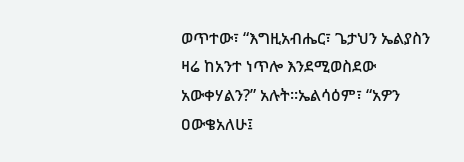ወጥተው፣ “እግዚአብሔር፣ ጌታህን ኤልያስን ዛሬ ከአንተ ነጥሎ እንደሚወስደው አውቀሃልን?” አሉት።ኤልሳዕም፣ “አዎን ዐውቄአለሁ፤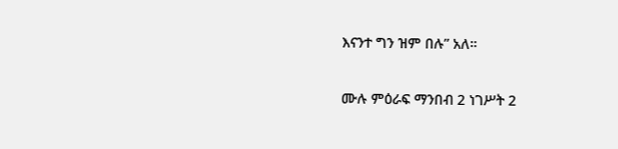እናንተ ግን ዝም በሉ” አለ።

ሙሉ ምዕራፍ ማንበብ 2 ነገሥት 2